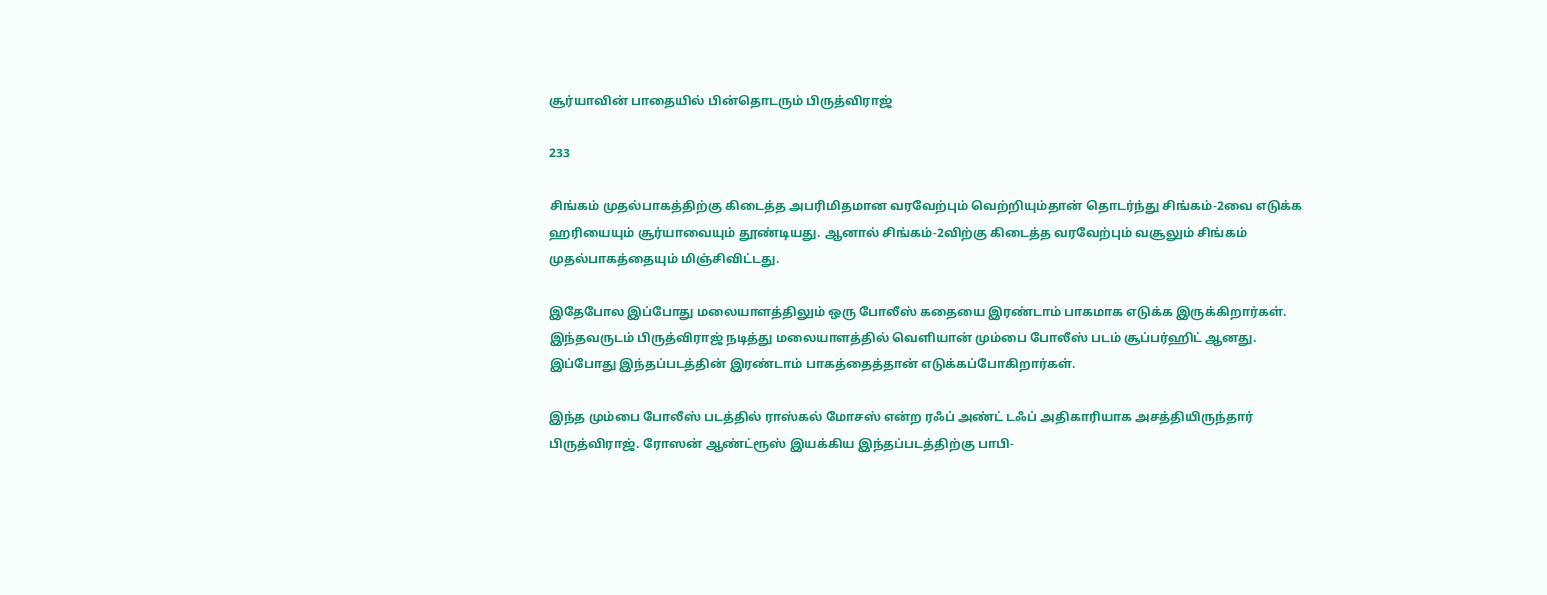சூர்யாவின் பாதையில் பின்தொடரும் பிருத்விராஜ்

233

சிங்கம் முதல்பாகத்திற்கு கிடைத்த அபரிமிதமான வரவேற்பும் வெற்றியும்தான் தொடர்ந்து சிங்கம்-2வை எடுக்க ஹரியையும் சூர்யாவையும் தூண்டியது. ஆனால் சிங்கம்-2விற்கு கிடைத்த வரவேற்பும் வசூலும் சிங்கம் முதல்பாகத்தையும் மிஞ்சிவிட்டது.

இதேபோல இப்போது மலையாளத்திலும் ஒரு போலீஸ் கதையை இரண்டாம் பாகமாக எடுக்க இருக்கிறார்கள். இந்தவருடம் பிருத்விராஜ் நடித்து மலையாளத்தில் வெளியான் மும்பை போலீஸ் படம் சூப்பர்ஹிட் ஆனது. இப்போது இந்தப்படத்தின் இரண்டாம் பாகத்தைத்தான் எடுக்கப்போகிறார்கள்.

இந்த மும்பை போலீஸ் படத்தில் ராஸ்கல் மோசஸ் என்ற ரஃப் அண்ட் டஃப் அதிகாரியாக அசத்தியிருந்தார் பிருத்விராஜ். ரோஸன் ஆண்ட்ரூஸ் இயக்கிய இந்தப்படத்திற்கு பாபி-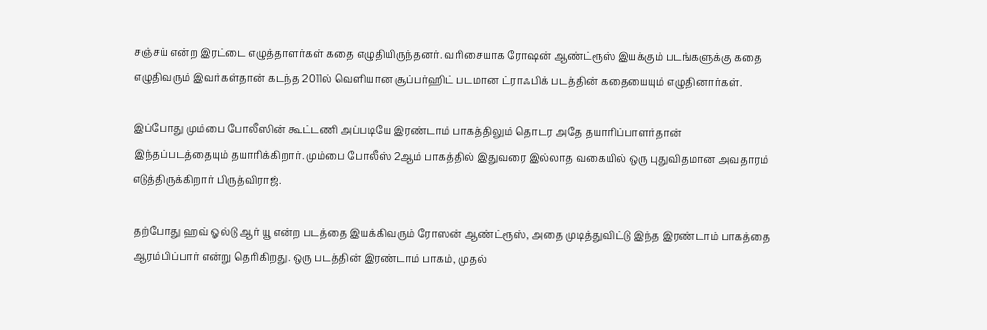சஞ்சய் என்ற இரட்டை எழுத்தாளர்கள் கதை எழுதியிருந்தனர். வரிசையாக ரோஷன் ஆண்ட்ரூஸ் இயக்கும் படங்களுக்கு கதை எழுதிவரும் இவர்கள்தான் கடந்த 2011ல் வெளியான சூப்பர்ஹிட் படமான ட்ராஃபிக் படத்தின் கதையையும் எழுதினார்கள்.

இப்போது மும்பை போலீஸின் கூட்டணி அப்படியே இரண்டாம் பாகத்திலும் தொடர அதே தயாரிப்பாளர்தான் இந்தப்படத்தையும் தயாரிக்கிறார். மும்பை போலீஸ் 2ஆம் பாகத்தில் இதுவரை இல்லாத வகையில் ஒரு புதுவிதமான அவதாரம் எடுத்திருக்கிறார் பிருத்விராஜ்.

தற்போது ஹவ் ஓல்டு ஆர் யூ என்ற படத்தை இயக்கிவரும் ரோஸன் ஆண்ட்ரூஸ், அதை முடித்துவிட்டு இந்த இரண்டாம் பாகத்தை ஆரம்பிப்பார் என்று தெரிகிறது. ஒரு படத்தின் இரண்டாம் பாகம், முதல்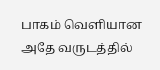பாகம் வெளியான அதே வருடத்தில்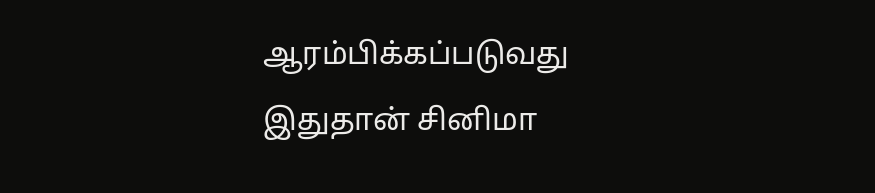ஆரம்பிக்கப்படுவது இதுதான் சினிமா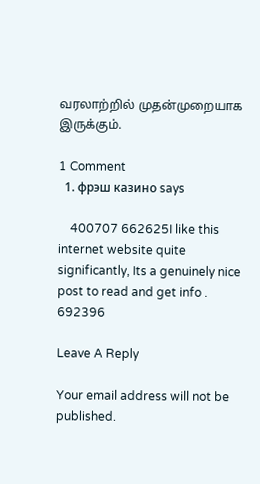வரலாற்றில் முதன்முறையாக இருக்கும்.

1 Comment
  1. фрэш казино says

    400707 662625I like this internet website quite significantly, Its a genuinely nice post to read and get info . 692396

Leave A Reply

Your email address will not be published.